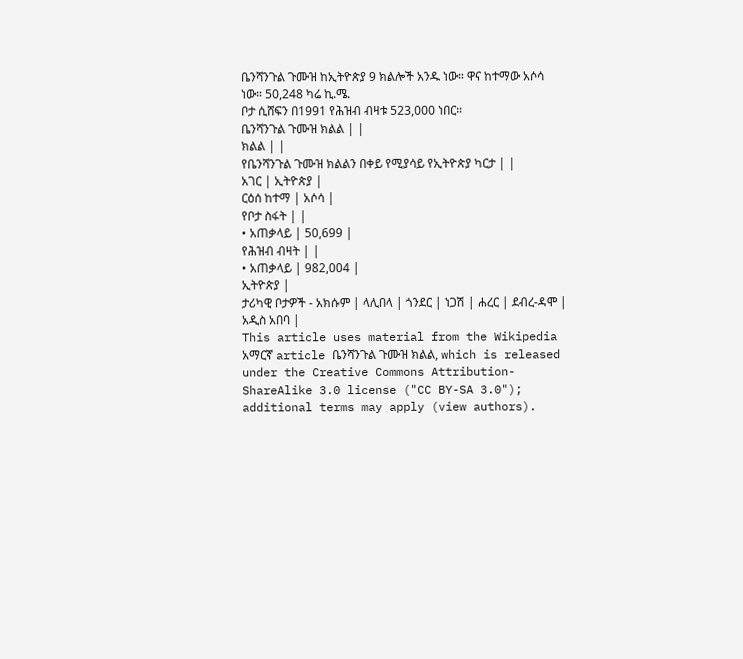ቤንሻንጉል ጉሙዝ ከኢትዮጵያ 9 ክልሎች አንዱ ነው። ዋና ከተማው አሶሳ ነው። 50,248 ካሬ ኪ.ሜ.
ቦታ ሲሸፍን በ1991 የሕዝብ ብዛቱ 523,000 ነበር።
ቤንሻንጉል ጉሙዝ ክልል | |
ክልል | |
የቤንሻንጉል ጉሙዝ ክልልን በቀይ የሚያሳይ የኢትዮጵያ ካርታ | |
አገር | ኢትዮጵያ |
ርዕሰ ከተማ | አሶሳ |
የቦታ ስፋት | |
• አጠቃላይ | 50,699 |
የሕዝብ ብዛት | |
• አጠቃላይ | 982,004 |
ኢትዮጵያ |
ታሪካዊ ቦታዎች - አክሱም | ላሊበላ | ጎንደር | ነጋሽ | ሐረር | ደብረ-ዳሞ | አዲስ አበባ |
This article uses material from the Wikipedia አማርኛ article ቤንሻንጉል ጉሙዝ ክልል, which is released under the Creative Commons Attribution-ShareAlike 3.0 license ("CC BY-SA 3.0"); additional terms may apply (view authors).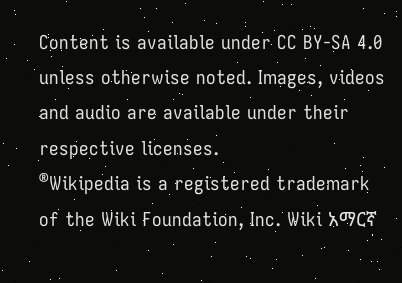Content is available under CC BY-SA 4.0 unless otherwise noted. Images, videos and audio are available under their respective licenses.
®Wikipedia is a registered trademark of the Wiki Foundation, Inc. Wiki አማርኛ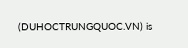(DUHOCTRUNGQUOC.VN) is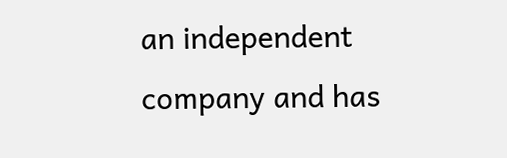an independent company and has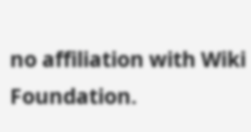no affiliation with Wiki Foundation.